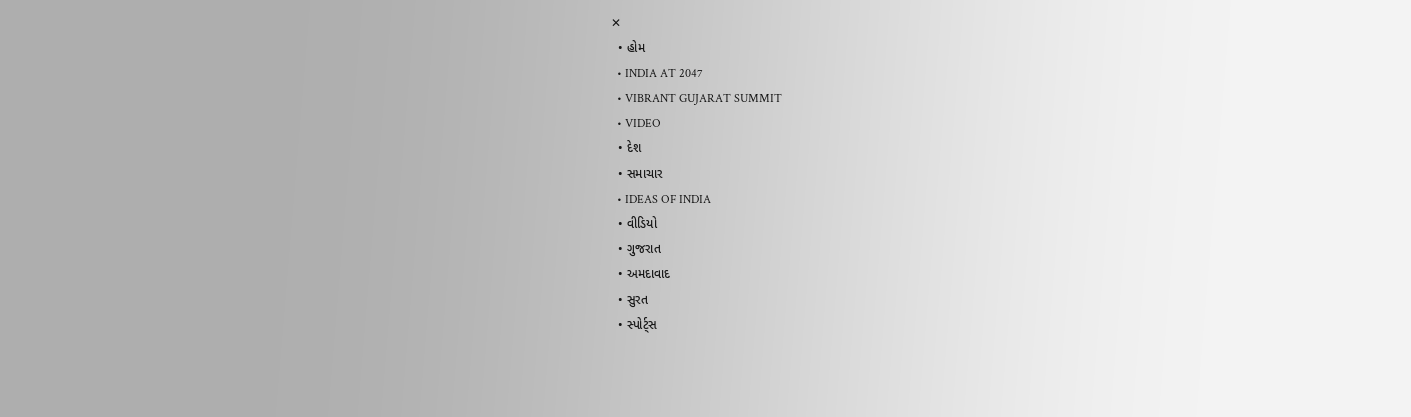✕
  • હોમ
  • INDIA AT 2047
  • VIBRANT GUJARAT SUMMIT
  • VIDEO
  • દેશ
  • સમાચાર
  • IDEAS OF INDIA
  • વીડિયો
  • ગુજરાત
  • અમદાવાદ
  • સુરત
  • સ્પોર્ટ્સ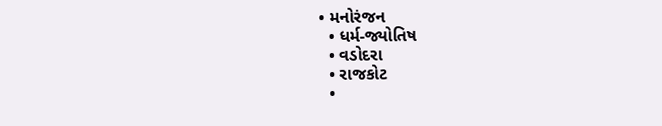• મનોરંજન
  • ધર્મ-જ્યોતિષ
  • વડોદરા
  • રાજકોટ
  •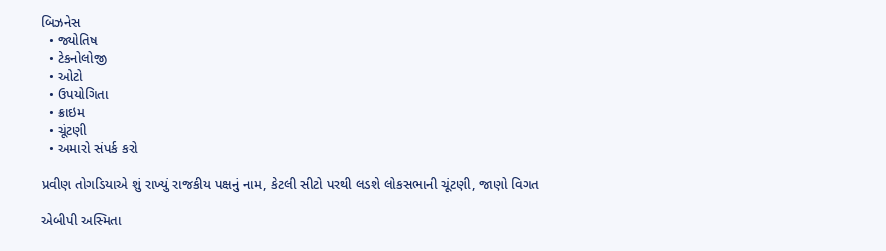બિઝનેસ
  • જ્યોતિષ
  • ટેકનોલોજી
  • ઓટો
  • ઉપયોગિતા
  • ક્રાઇમ
  • ચૂંટણી
  • અમારો સંપર્ક કરો

પ્રવીણ તોગડિયાએ શું રાખ્યું રાજકીય પક્ષનું નામ, કેટલી સીટો પરથી લડશે લોકસભાની ચૂંટણી, જાણો વિગત

એબીપી અસ્મિતા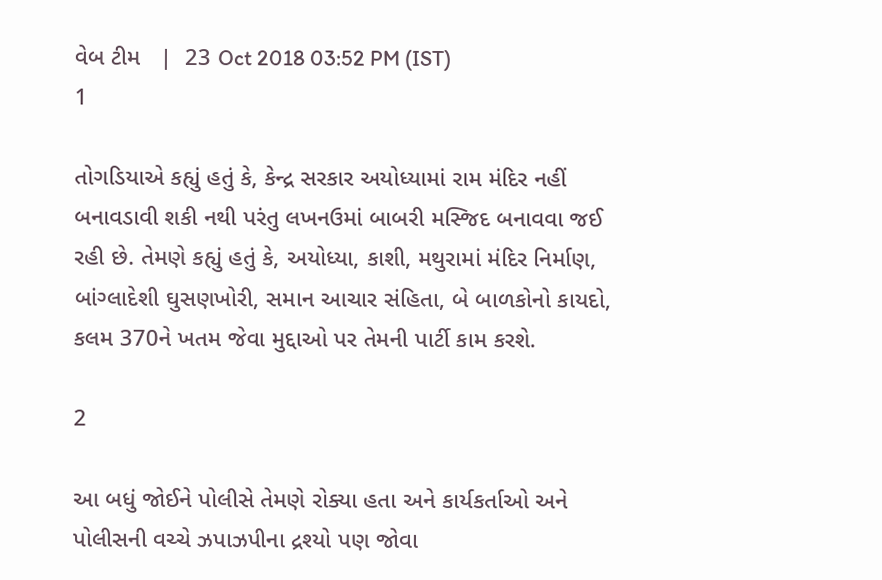વેબ ટીમ   |  23 Oct 2018 03:52 PM (IST)
1

તોગડિયાએ કહ્યું હતું કે, કેન્દ્ર સરકાર અયોધ્યામાં રામ મંદિર નહીં બનાવડાવી શકી નથી પરંતુ લખનઉમાં બાબરી મસ્જિદ બનાવવા જઈ રહી છે. તેમણે કહ્યું હતું કે, અયોધ્યા, કાશી, મથુરામાં મંદિર નિર્માણ, બાંગ્લાદેશી ઘુસણખોરી, સમાન આચાર સંહિતા, બે બાળકોનો કાયદો, કલમ 370ને ખતમ જેવા મુદ્દાઓ પર તેમની પાર્ટી કામ કરશે.

2

આ બધું જોઈને પોલીસે તેમણે રોક્યા હતા અને કાર્યકર્તાઓ અને પોલીસની વચ્ચે ઝપાઝપીના દ્રશ્યો પણ જોવા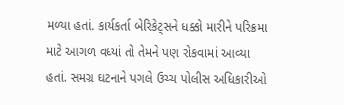મળ્યા હતાં. કાર્યકર્તા બેરિકેટ્સને ધક્કો મારીને પરિક્રમા માટે આગળ વધ્યાં તો તેમને પણ રોકવામાં આવ્યા હતાં. સમગ્ર ઘટનાને પગલે ઉચ્ચ પોલીસ અધિકારીઓ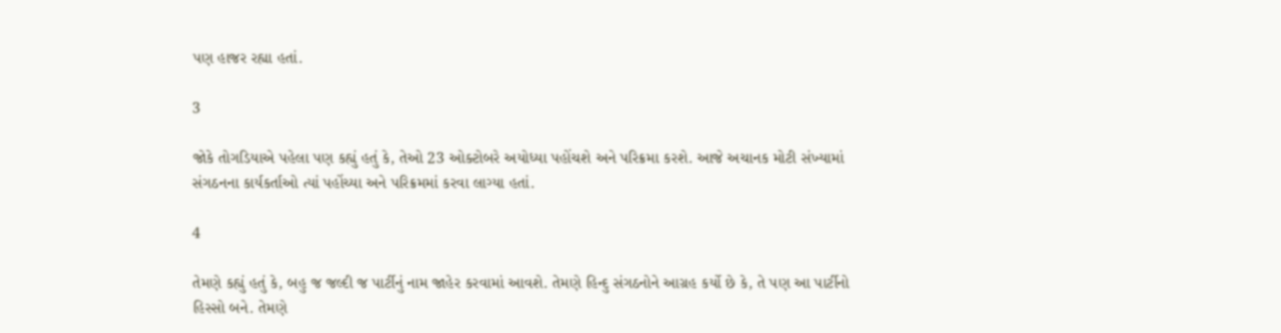પણ હાજર રહ્યા હતાં.

3

જોકે તોગડિયાએ પહેલા પણ કહ્યું હતું કે, તેઓ 23 ઓક્ટોબરે અયોધ્યા પહોંચશે અને પરિક્રમા કરશે. આજે અચાનક મોટી સંખ્યામાં સંગઠનના કાર્યકર્તાઓ ત્યાં પહોંચ્યા અને પરિક્રમમાં કરવા લાગ્યા હતાં.

4

તેમણે કહ્યું હતું કે, બહુ જ જલ્દી જ પાર્ટીનું નામ જાહેર કરવામાં આવશે. તેમણે હિન્દુ સંગઠનોને આગ્રહ કર્યો છે કે, તે પણ આ પાર્ટીનો હિસ્સો બને. તેમણે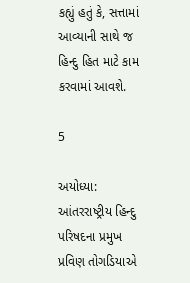કહ્યું હતું કે, સત્તામાં આવ્યાની સાથે જ હિન્દુ હિત માટે કામ કરવામાં આવશે.

5

અયોધ્યા: આંતરરાષ્ટ્રીય હિન્દુ પરિષદના પ્રમુખ પ્રવિણ તોગડિયાએ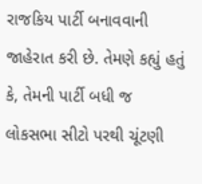રાજકિય પાર્ટી બનાવવાની જાહેરાત કરી છે. તેમણે કહ્યું હતું કે, તેમની પાર્ટી બધી જ લોકસભા સીટો પરથી ચૂંટણી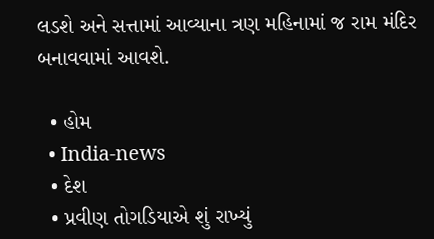લડશે અને સત્તામાં આવ્યાના ત્રણ મહિનામાં જ રામ મંદિર બનાવવામાં આવશે.

  • હોમ
  • India-news
  • દેશ
  • પ્રવીણ તોગડિયાએ શું રાખ્યું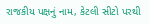રાજકીય પક્ષનું નામ, કેટલી સીટો પરથી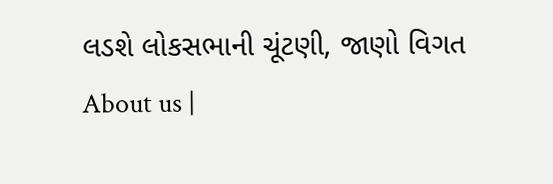લડશે લોકસભાની ચૂંટણી, જાણો વિગત
About us |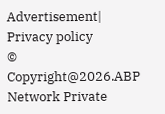Advertisement| Privacy policy
© Copyright@2026.ABP Network Private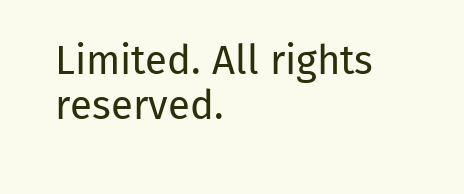Limited. All rights reserved.